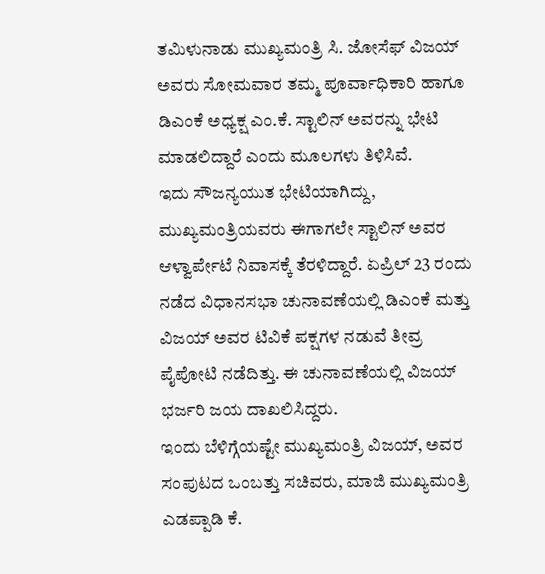ತಮಿಳುನಾಡು ಮುಖ್ಯಮಂತ್ರಿ ಸಿ. ಜೋಸೆಫ್ ವಿಜಯ್ ಅವರು ಸೋಮವಾರ ತಮ್ಮ ಪೂರ್ವಾಧಿಕಾರಿ ಹಾಗೂ ಡಿಎಂಕೆ ಅಧ್ಯಕ್ಷ ಎಂ.ಕೆ. ಸ್ಟಾಲಿನ್ ಅವರನ್ನು ಭೇಟಿ ಮಾಡಲಿದ್ದಾರೆ ಎಂದು ಮೂಲಗಳು ತಿಳಿಸಿವೆ.
ಇದು ಸೌಜನ್ಯಯುತ ಭೇಟಿಯಾಗಿದ್ದು, ಮುಖ್ಯಮಂತ್ರಿಯವರು ಈಗಾಗಲೇ ಸ್ಟಾಲಿನ್ ಅವರ ಆಳ್ವಾರ್ಪೇಟೆ ನಿವಾಸಕ್ಕೆ ತೆರಳಿದ್ದಾರೆ. ಏಪ್ರಿಲ್ 23 ರಂದು ನಡೆದ ವಿಧಾನಸಭಾ ಚುನಾವಣೆಯಲ್ಲಿ ಡಿಎಂಕೆ ಮತ್ತು ವಿಜಯ್ ಅವರ ಟಿವಿಕೆ ಪಕ್ಷಗಳ ನಡುವೆ ತೀವ್ರ ಪೈಪೋಟಿ ನಡೆದಿತ್ತು. ಈ ಚುನಾವಣೆಯಲ್ಲಿ ವಿಜಯ್ ಭರ್ಜರಿ ಜಯ ದಾಖಲಿಸಿದ್ದರು.
ಇಂದು ಬೆಳಿಗ್ಗೆಯಷ್ಟೇ ಮುಖ್ಯಮಂತ್ರಿ ವಿಜಯ್, ಅವರ ಸಂಪುಟದ ಒಂಬತ್ತು ಸಚಿವರು, ಮಾಜಿ ಮುಖ್ಯಮಂತ್ರಿ ಎಡಪ್ಪಾಡಿ ಕೆ.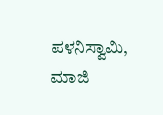ಪಳನಿಸ್ವಾಮಿ, ಮಾಜಿ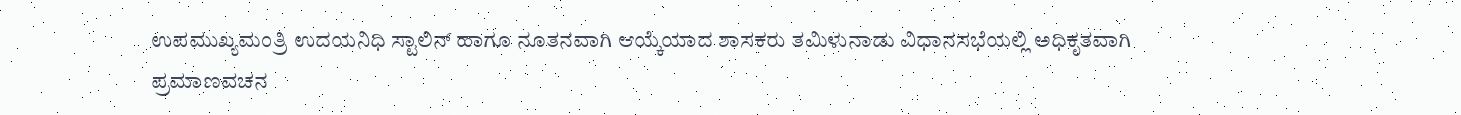ಉಪಮುಖ್ಯಮಂತ್ರಿ ಉದಯನಿಧಿ ಸ್ಟಾಲಿನ್ ಹಾಗೂ ನೂತನವಾಗಿ ಆಯ್ಕೆಯಾದ ಶಾಸಕರು ತಮಿಳುನಾಡು ವಿಧಾನಸಭೆಯಲ್ಲಿ ಅಧಿಕೃತವಾಗಿ ಪ್ರಮಾಣವಚನ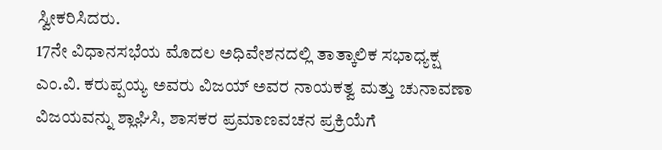ಸ್ವೀಕರಿಸಿದರು.
17ನೇ ವಿಧಾನಸಭೆಯ ಮೊದಲ ಅಧಿವೇಶನದಲ್ಲಿ ತಾತ್ಕಾಲಿಕ ಸಭಾಧ್ಯಕ್ಷ ಎಂ.ವಿ. ಕರುಪ್ಪಯ್ಯ ಅವರು ವಿಜಯ್ ಅವರ ನಾಯಕತ್ವ ಮತ್ತು ಚುನಾವಣಾ ವಿಜಯವನ್ನು ಶ್ಲಾಘಿಸಿ, ಶಾಸಕರ ಪ್ರಮಾಣವಚನ ಪ್ರಕ್ರಿಯೆಗೆ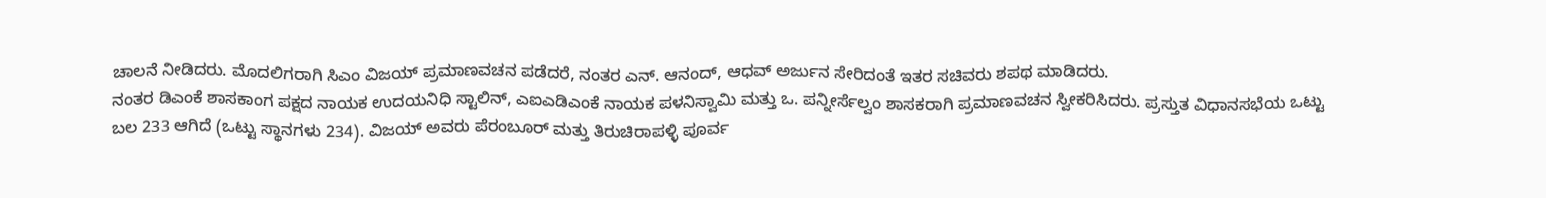ಚಾಲನೆ ನೀಡಿದರು. ಮೊದಲಿಗರಾಗಿ ಸಿಎಂ ವಿಜಯ್ ಪ್ರಮಾಣವಚನ ಪಡೆದರೆ, ನಂತರ ಎನ್. ಆನಂದ್, ಆಧವ್ ಅರ್ಜುನ ಸೇರಿದಂತೆ ಇತರ ಸಚಿವರು ಶಪಥ ಮಾಡಿದರು.
ನಂತರ ಡಿಎಂಕೆ ಶಾಸಕಾಂಗ ಪಕ್ಷದ ನಾಯಕ ಉದಯನಿಧಿ ಸ್ಟಾಲಿನ್, ಎಐಎಡಿಎಂಕೆ ನಾಯಕ ಪಳನಿಸ್ವಾಮಿ ಮತ್ತು ಒ. ಪನ್ನೀರ್ಸೆಲ್ವಂ ಶಾಸಕರಾಗಿ ಪ್ರಮಾಣವಚನ ಸ್ವೀಕರಿಸಿದರು. ಪ್ರಸ್ತುತ ವಿಧಾನಸಭೆಯ ಒಟ್ಟು ಬಲ 233 ಆಗಿದೆ (ಒಟ್ಟು ಸ್ಥಾನಗಳು 234). ವಿಜಯ್ ಅವರು ಪೆರಂಬೂರ್ ಮತ್ತು ತಿರುಚಿರಾಪಳ್ಳಿ ಪೂರ್ವ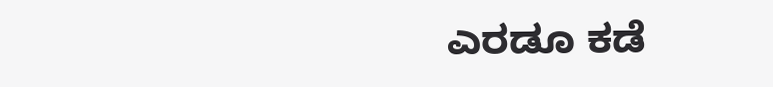ಎರಡೂ ಕಡೆ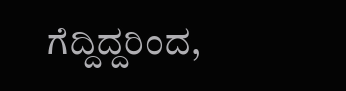ಗೆದ್ದಿದ್ದರಿಂದ,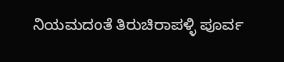ನಿಯಮದಂತೆ ತಿರುಚಿರಾಪಳ್ಳಿ ಪೂರ್ವ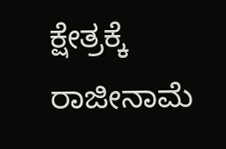ಕ್ಷೇತ್ರಕ್ಕೆ ರಾಜೀನಾಮೆ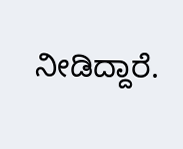ನೀಡಿದ್ದಾರೆ.